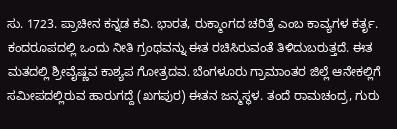ಸು. 1723. ಪ್ರಾಚೀನ ಕನ್ನಡ ಕವಿ. ಭಾರತ, ರುಕ್ಮಾಂಗದ ಚರಿತ್ರೆ ಎಂಬ ಕಾವ್ಯಗಳ ಕರ್ತೃ. ಕಂದರೂಪದಲ್ಲಿ ಒಂದು ನೀತಿ ಗ್ರಂಥವನ್ನು ಈತ ರಚಿಸಿರುವಂತೆ ತಿಳಿದುಬರುತ್ತದೆ. ಈತ ಮತದಲ್ಲಿ ಶ್ರೀವೈಷ್ಣವ ಕಾಶ್ಯಪ ಗೋತ್ರದವ. ಬೆಂಗಳೂರು ಗ್ರಾಮಾಂತರ ಜಿಲ್ಲೆ ಆನೇಕಲ್ಲಿಗೆ ಸಮೀಪದಲ್ಲಿರುವ ಹಾರುಗದ್ದೆ (ಖಗಪುರ) ಈತನ ಜನ್ಮಸ್ಥಳ. ತಂದೆ ರಾಮಚಂದ್ರ, ಗುರು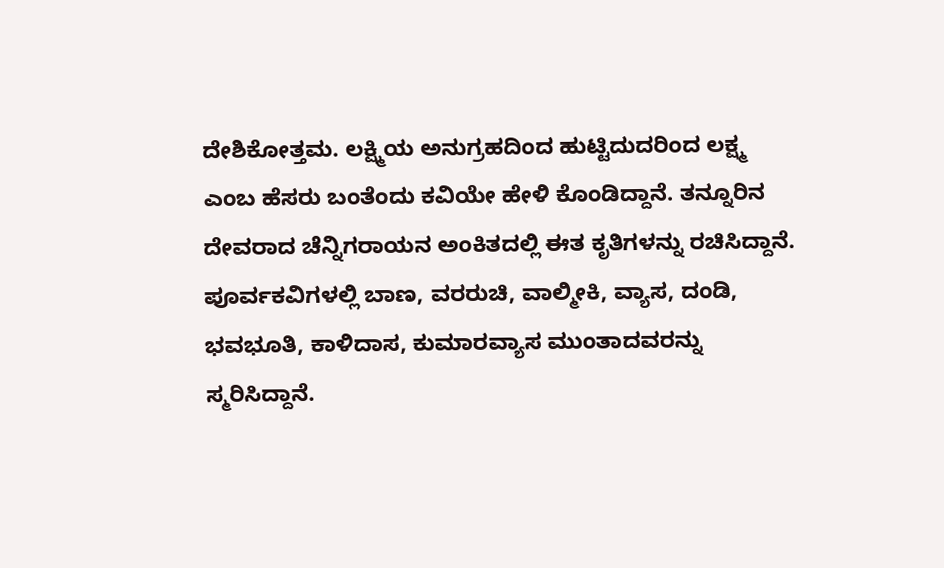ದೇಶಿಕೋತ್ತಮ. ಲಕ್ಷ್ಮಿಯ ಅನುಗ್ರಹದಿಂದ ಹುಟ್ಟಿದುದರಿಂದ ಲಕ್ಷ್ಮ ಎಂಬ ಹೆಸರು ಬಂತೆಂದು ಕವಿಯೇ ಹೇಳಿ ಕೊಂಡಿದ್ದಾನೆ. ತನ್ನೂರಿನ ದೇವರಾದ ಚೆನ್ನಿಗರಾಯನ ಅಂಕಿತದಲ್ಲಿ ಈತ ಕೃತಿಗಳನ್ನು ರಚಿಸಿದ್ದಾನೆ. ಪೂರ್ವಕವಿಗಳಲ್ಲಿ ಬಾಣ, ವರರುಚಿ, ವಾಲ್ಮೀಕಿ, ವ್ಯಾಸ, ದಂಡಿ, ಭವಭೂತಿ, ಕಾಳಿದಾಸ, ಕುಮಾರವ್ಯಾಸ ಮುಂತಾದವರನ್ನು ಸ್ಮರಿಸಿದ್ದಾನೆ.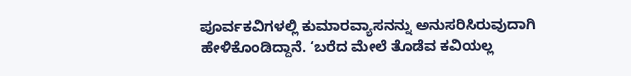ಪೂರ್ವಕವಿಗಳಲ್ಲಿ ಕುಮಾರವ್ಯಾಸನನ್ನು ಅನುಸರಿಸಿರುವುದಾಗಿ ಹೇಳಿಕೊಂಡಿದ್ದಾನೆ. ‘ಬರೆದ ಮೇಲೆ ತೊಡೆವ ಕವಿಯಲ್ಲ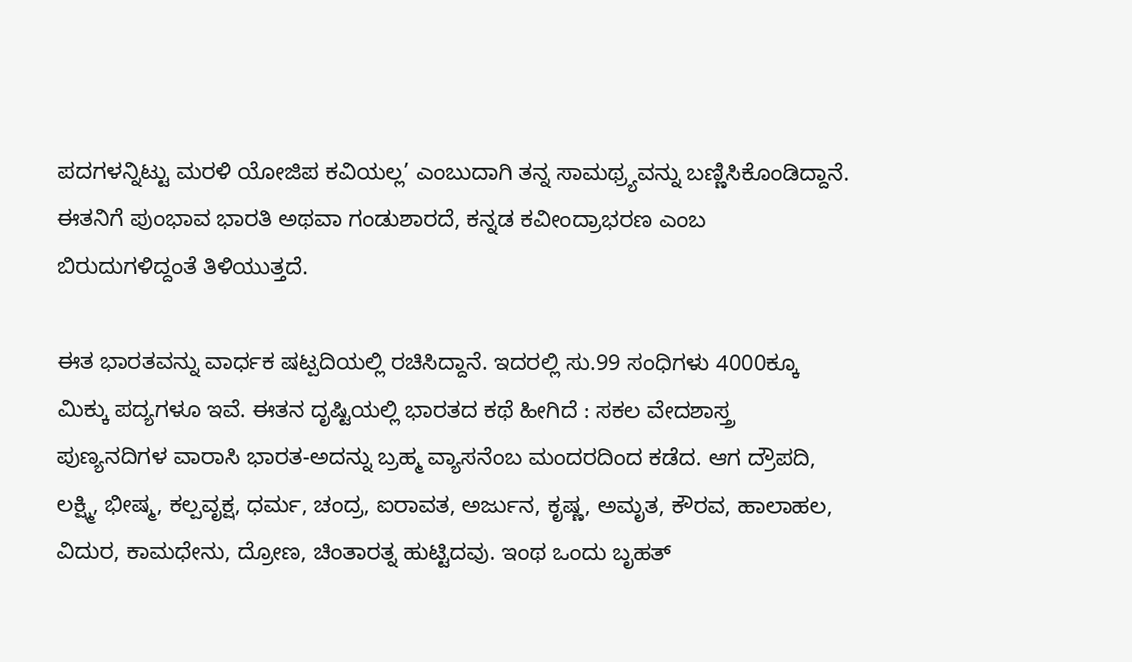ಪದಗಳನ್ನಿಟ್ಟು ಮರಳಿ ಯೋಜಿಪ ಕವಿಯಲ್ಲ’ ಎಂಬುದಾಗಿ ತನ್ನ ಸಾಮಥ್ರ್ಯವನ್ನು ಬಣ್ಣಿಸಿಕೊಂಡಿದ್ದಾನೆ. ಈತನಿಗೆ ಪುಂಭಾವ ಭಾರತಿ ಅಥವಾ ಗಂಡುಶಾರದೆ, ಕನ್ನಡ ಕವೀಂದ್ರಾಭರಣ ಎಂಬ ಬಿರುದುಗಳಿದ್ದಂತೆ ತಿಳಿಯುತ್ತದೆ.

ಈತ ಭಾರತವನ್ನು ವಾರ್ಧಕ ಷಟ್ಪದಿಯಲ್ಲಿ ರಚಿಸಿದ್ದಾನೆ. ಇದರಲ್ಲಿ ಸು.99 ಸಂಧಿಗಳು 4000ಕ್ಕೂ ಮಿಕ್ಕು ಪದ್ಯಗಳೂ ಇವೆ. ಈತನ ದೃಷ್ಟಿಯಲ್ಲಿ ಭಾರತದ ಕಥೆ ಹೀಗಿದೆ : ಸಕಲ ವೇದಶಾಸ್ತ್ರ ಪುಣ್ಯನದಿಗಳ ವಾರಾಸಿ ಭಾರತ-ಅದನ್ನು ಬ್ರಹ್ಮ ವ್ಯಾಸನೆಂಬ ಮಂದರದಿಂದ ಕಡೆದ. ಆಗ ದ್ರೌಪದಿ, ಲಕ್ಷ್ಮಿ, ಭೀಷ್ಮ, ಕಲ್ಪವೃಕ್ಷ, ಧರ್ಮ, ಚಂದ್ರ, ಐರಾವತ, ಅರ್ಜುನ, ಕೃಷ್ಣ, ಅಮೃತ, ಕೌರವ, ಹಾಲಾಹಲ, ವಿದುರ, ಕಾಮಧೇನು, ದ್ರೋಣ, ಚಿಂತಾರತ್ನ ಹುಟ್ಟಿದವು. ಇಂಥ ಒಂದು ಬೃಹತ್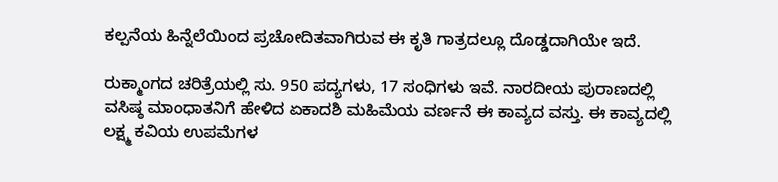ಕಲ್ಪನೆಯ ಹಿನ್ನೆಲೆಯಿಂದ ಪ್ರಚೋದಿತವಾಗಿರುವ ಈ ಕೃತಿ ಗಾತ್ರದಲ್ಲೂ ದೊಡ್ಡದಾಗಿಯೇ ಇದೆ.

ರುಕ್ಮಾಂಗದ ಚರಿತ್ರೆಯಲ್ಲಿ ಸು. 950 ಪದ್ಯಗಳು, 17 ಸಂಧಿಗಳು ಇವೆ. ನಾರದೀಯ ಪುರಾಣದಲ್ಲಿ ವಸಿಷ್ಠ ಮಾಂಧಾತನಿಗೆ ಹೇಳಿದ ಏಕಾದಶಿ ಮಹಿಮೆಯ ವರ್ಣನೆ ಈ ಕಾವ್ಯದ ವಸ್ತು. ಈ ಕಾವ್ಯದಲ್ಲಿ ಲಕ್ಷ್ಮ ಕವಿಯ ಉಪಮೆಗಳ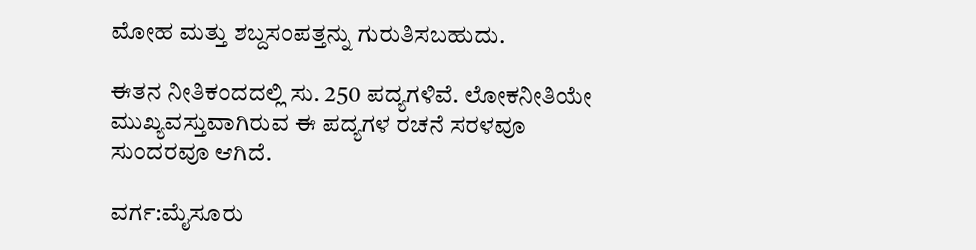ಮೋಹ ಮತ್ತು ಶಬ್ದಸಂಪತ್ತನ್ನು ಗುರುತಿಸಬಹುದು.

ಈತನ ನೀತಿಕಂದದಲ್ಲಿ ಸು. 250 ಪದ್ಯಗಳಿವೆ. ಲೋಕನೀತಿಯೇ ಮುಖ್ಯವಸ್ತುವಾಗಿರುವ ಈ ಪದ್ಯಗಳ ರಚನೆ ಸರಳವೂ ಸುಂದರವೂ ಆಗಿದೆ.

ವರ್ಗ:ಮೈಸೂರು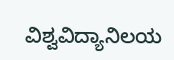ವಿಶ್ವವಿದ್ಯಾನಿಲಯ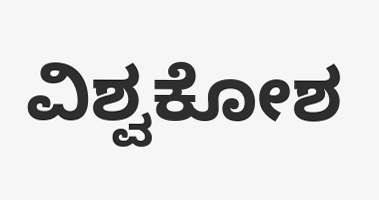ವಿಶ್ವಕೋಶ